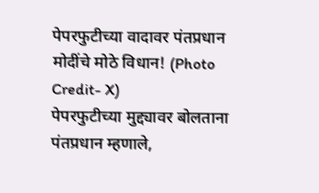पेपरफुटीच्या वादावर पंतप्रधान मोदींचे मोठे विधान! (Photo Credit- X)
पेपरफुटीच्या मुद्द्यावर बोलताना पंतप्रधान म्हणाले,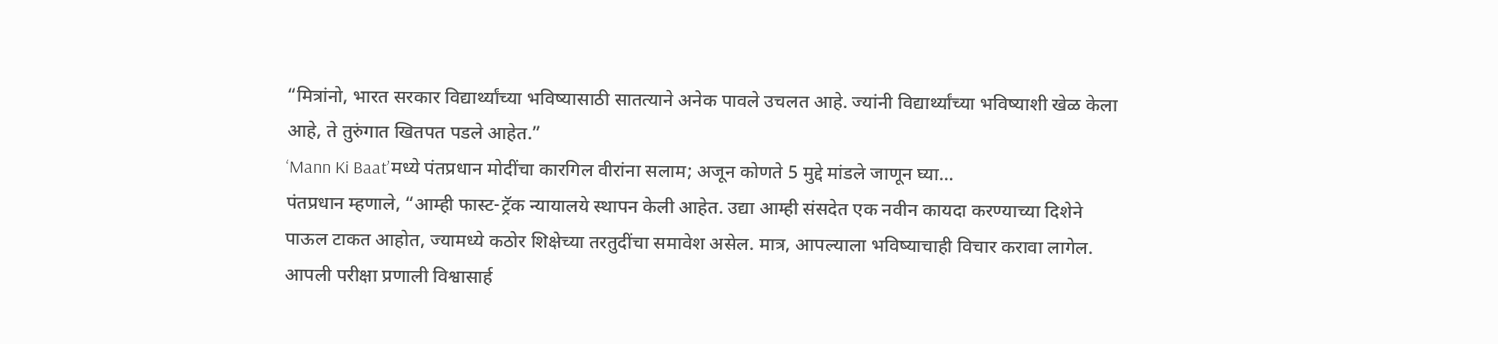“मित्रांनो, भारत सरकार विद्यार्थ्यांच्या भविष्यासाठी सातत्याने अनेक पावले उचलत आहे. ज्यांनी विद्यार्थ्यांच्या भविष्याशी खेळ केला आहे, ते तुरुंगात खितपत पडले आहेत.”
‘Mann Ki Baat’मध्ये पंतप्रधान मोदींचा कारगिल वीरांना सलाम; अजून कोणते 5 मुद्दे मांडले जाणून घ्या…
पंतप्रधान म्हणाले, “आम्ही फास्ट-ट्रॅक न्यायालये स्थापन केली आहेत. उद्या आम्ही संसदेत एक नवीन कायदा करण्याच्या दिशेने पाऊल टाकत आहोत, ज्यामध्ये कठोर शिक्षेच्या तरतुदींचा समावेश असेल. मात्र, आपल्याला भविष्याचाही विचार करावा लागेल. आपली परीक्षा प्रणाली विश्वासार्ह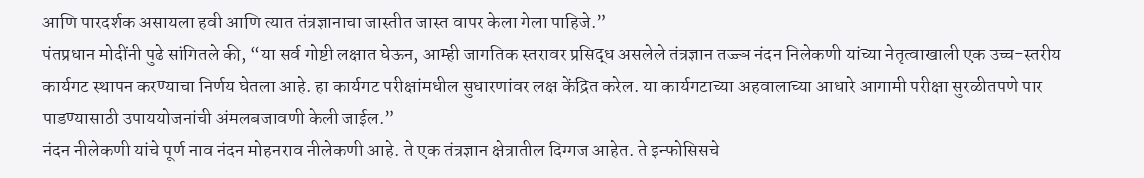आणि पारदर्शक असायला हवी आणि त्यात तंत्रज्ञानाचा जास्तीत जास्त वापर केला गेला पाहिजे.”
पंतप्रधान मोदींनी पुढे सांगितले की, “या सर्व गोष्टी लक्षात घेऊन, आम्ही जागतिक स्तरावर प्रसिद्ध असलेले तंत्रज्ञान तज्ज्ञ नंदन निलेकणी यांच्या नेतृत्वाखाली एक उच्च-स्तरीय कार्यगट स्थापन करण्याचा निर्णय घेतला आहे. हा कार्यगट परीक्षांमधील सुधारणांवर लक्ष केंद्रित करेल. या कार्यगटाच्या अहवालाच्या आधारे आगामी परीक्षा सुरळीतपणे पार पाडण्यासाठी उपाययोजनांची अंमलबजावणी केली जाईल.”
नंदन नीलेकणी यांचे पूर्ण नाव नंदन मोहनराव नीलेकणी आहे. ते एक तंत्रज्ञान क्षेत्रातील दिग्गज आहेत. ते इन्फोसिसचे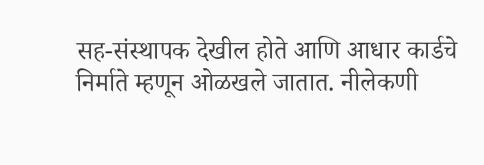सह-संस्थापक देखील होते आणि आधार कार्डचे निर्माते म्हणून ओळखले जातात. नीलेकणी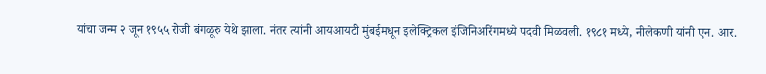यांचा जन्म २ जून १९५५ रोजी बंगळूरु येथे झाला. नंतर त्यांनी आयआयटी मुंबईमधून इलेक्ट्रिकल इंजिनिअरिंगमध्ये पदवी मिळवली. १९८१ मध्ये, नीलेकणी यांनी एन. आर.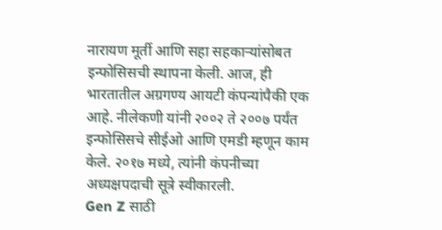नारायण मूर्ती आणि सहा सहकाऱ्यांसोबत इन्फोसिसची स्थापना केली. आज, ही भारतातील अग्रगण्य आयटी कंपन्यांपैकी एक आहे. नीलेकणी यांनी २००२ ते २००७ पर्यंत इन्फोसिसचे सीईओ आणि एमडी म्हणून काम केले. २०१७ मध्ये, त्यांनी कंपनीच्या अध्यक्षपदाची सूत्रे स्वीकारली.
Gen Z साठी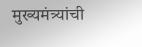मुख्यमंत्र्यांची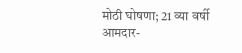मोठी घोषणा; 21 व्या वर्षी आमदार-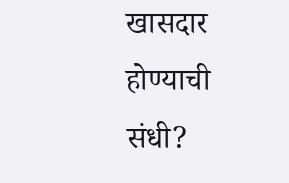खासदार होण्याची संधी?